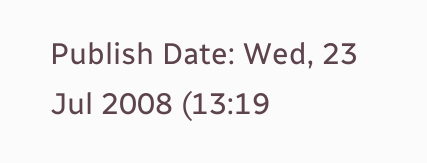Publish Date: Wed, 23 Jul 2008 (13:19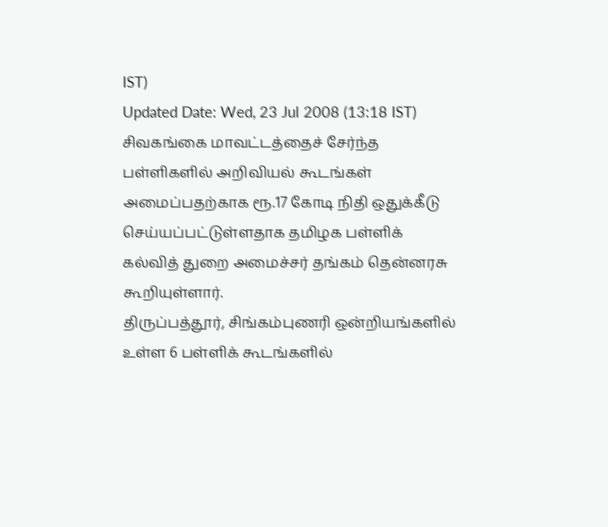IST)
Updated Date: Wed, 23 Jul 2008 (13:18 IST)
சிவகங்கை மாவட்டத்தைச் சேர்ந்த பள்ளிகளில் அறிவியல் கூடங்கள் அமைப்பதற்காக ரூ.17 கோடி நிதி ஒதுக்கீடு செய்யப்பட்டுள்ளதாக தமிழக பள்ளிக் கல்வித் துறை அமைச்சர் தங்கம் தென்னரசு கூறியுள்ளார்.
திருப்பத்தூர், சிங்கம்புணரி ஒன்றியங்களில் உள்ள 6 பள்ளிக் கூடங்களில்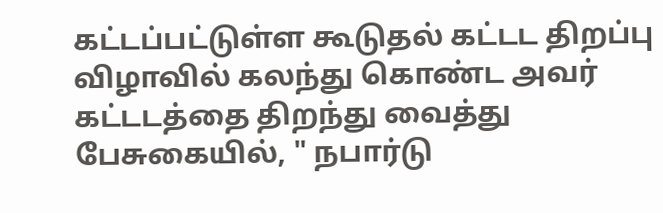கட்டப்பட்டுள்ள கூடுதல் கட்டட திறப்பு விழாவில் கலந்து கொண்ட அவர் கட்டடத்தை திறந்து வைத்து பேசுகையில், " நபார்டு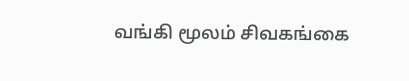வங்கி மூலம் சிவகங்கை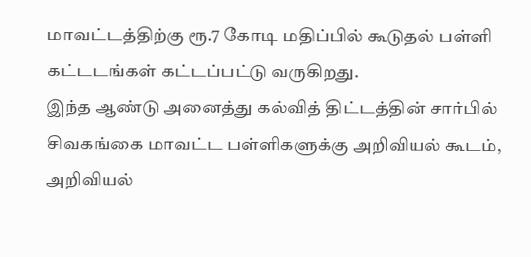மாவட்டத்திற்கு ரூ.7 கோடி மதிப்பில் கூடுதல் பள்ளி கட்டடங்கள் கட்டப்பட்டு வருகிறது.
இந்த ஆண்டு அனைத்து கல்வித் திட்டத்தின் சார்பில் சிவகங்கை மாவட்ட பள்ளிகளுக்கு அறிவியல் கூடம், அறிவியல்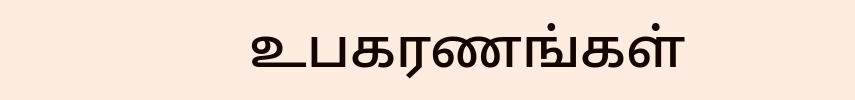உபகரணங்கள்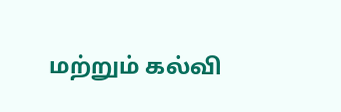மற்றும் கல்வி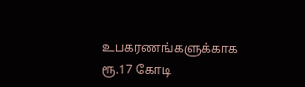உபகரணங்களுக்காக ரூ.17 கோடி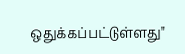ஒதுக்கப்பட்டுள்ளது"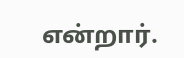என்றார்.